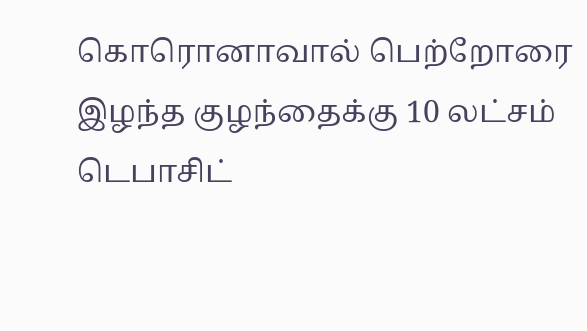கொரொனாவால் பெற்றோரை இழந்த குழந்தைக்கு 10 லட்சம் டெபாசிட்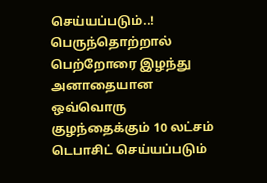செய்யப்படும்..!
பெருந்தொற்றால் பெற்றோரை இழந்து அனாதையான ஒவ்வொரு குழந்தைக்கும் 10 லட்சம் டெபாசிட் செய்யப்படும்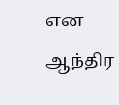என ஆந்திர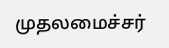முதலமைச்சர்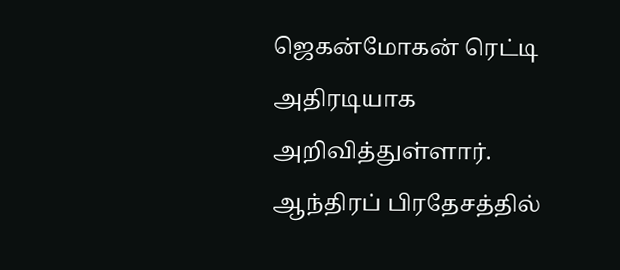ஜெகன்மோகன் ரெட்டி அதிரடியாக அறிவித்துள்ளார். ஆந்திரப் பிரதேசத்தில்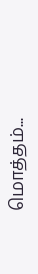மொத்தம்...